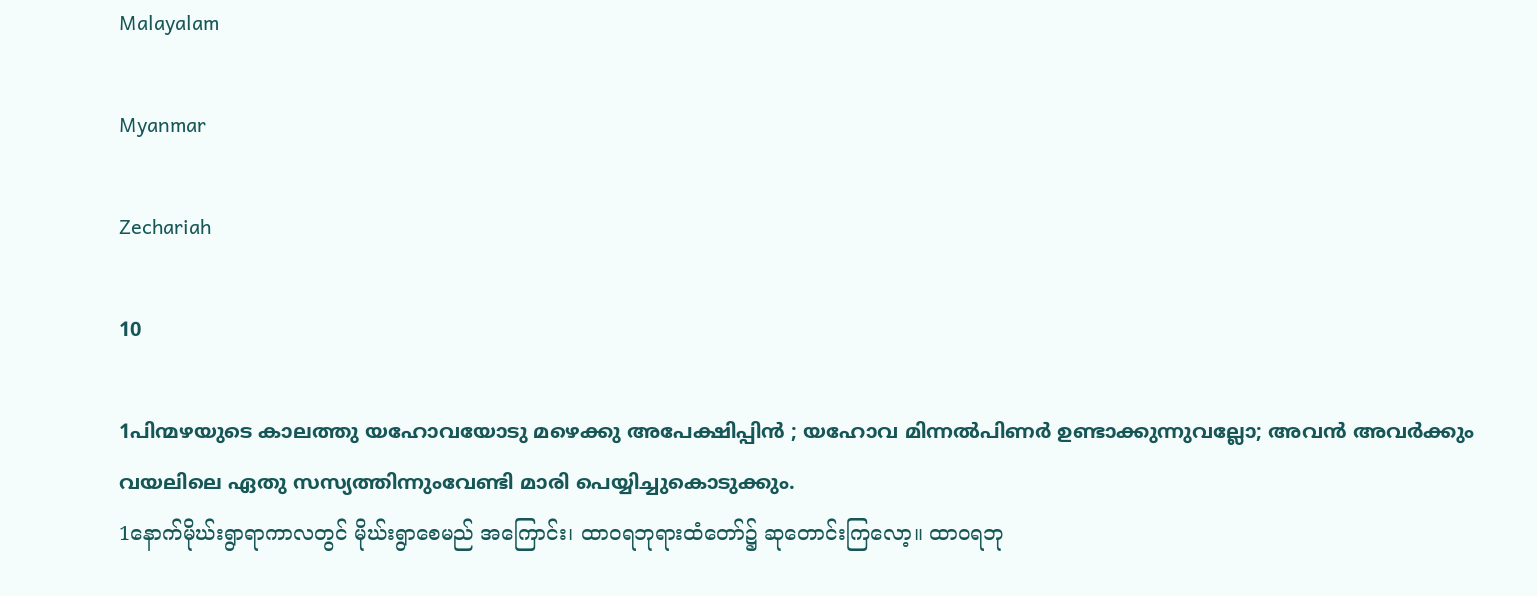Malayalam

Myanmar

Zechariah

10

1പിന്മഴയുടെ കാലത്തു യഹോവയോടു മഴെക്കു അപേക്ഷിപ്പിന്‍ ; യഹോവ മിന്നല്‍പിണര്‍ ഉണ്ടാക്കുന്നുവല്ലോ; അവന്‍ അവര്‍ക്കും വയലിലെ ഏതു സസ്യത്തിന്നുംവേണ്ടി മാരി പെയ്യിച്ചുകൊടുക്കും.
1နောက်မိုဃ်းရွာရာကာလတွင် မိုဃ်းရွာစေမည် အကြောင်း၊ ထာဝရဘုရားထံတော်၌ ဆုတောင်းကြလော့။ ထာဝရဘု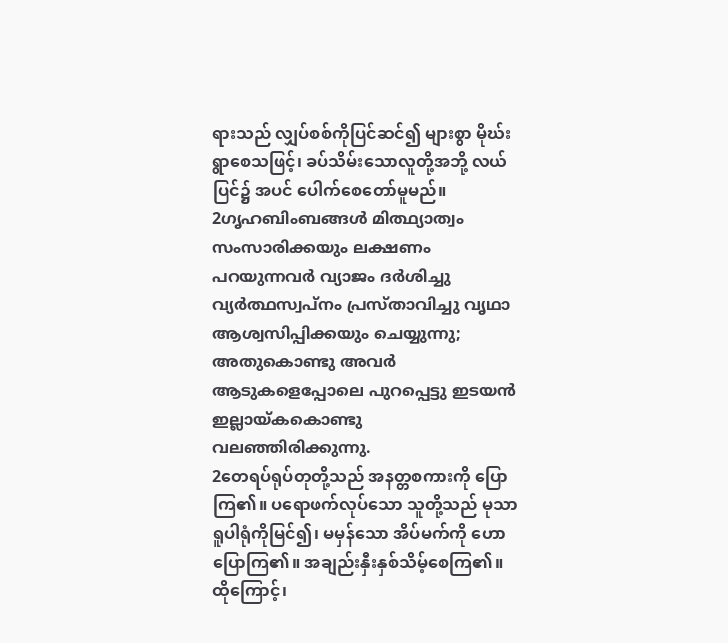ရားသည် လျှပ်စစ်ကိုပြင်ဆင်၍ များစွာ မိုဃ်း ရွာစေသဖြင့်၊ ခပ်သိမ်းသောလူတို့အဘို့ လယ်ပြင်၌ အပင် ပေါက်စေတော်မူမည်။
2ഗൃഹബിംബങ്ങള്‍ മിത്ഥ്യാത്വം സംസാരിക്കയും ലക്ഷണം പറയുന്നവര്‍ വ്യാജം ദര്‍ശിച്ചു വ്യര്‍ത്ഥസ്വപ്നം പ്രസ്താവിച്ചു വൃഥാ ആശ്വസിപ്പിക്കയും ചെയ്യുന്നു; അതുകൊണ്ടു അവര്‍ ആടുകളെപ്പോലെ പുറപ്പെട്ടു ഇടയന്‍ ഇല്ലായ്കകൊണ്ടു വലഞ്ഞിരിക്കുന്നു.
2တေရပ်ရုပ်တုတို့သည် အနတ္တစကားကို ပြောကြ၏။ ပရောဖက်လုပ်သော သူတို့သည် မုသာ ရူပါရုံကိုမြင်၍၊ မမှန်သော အိပ်မက်ကို ဟောပြောကြ၏။ အချည်းနှီးနှစ်သိမ့်စေကြ၏။ ထိုကြောင့်၊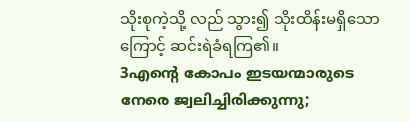သိုးစုကဲ့သို့ လည် သွား၍ သိုးထိန်းမရှိသောကြောင့် ဆင်းရဲခံရကြ၏။
3എന്റെ കോപം ഇടയന്മാരുടെ നേരെ ജ്വലിച്ചിരിക്കുന്നു;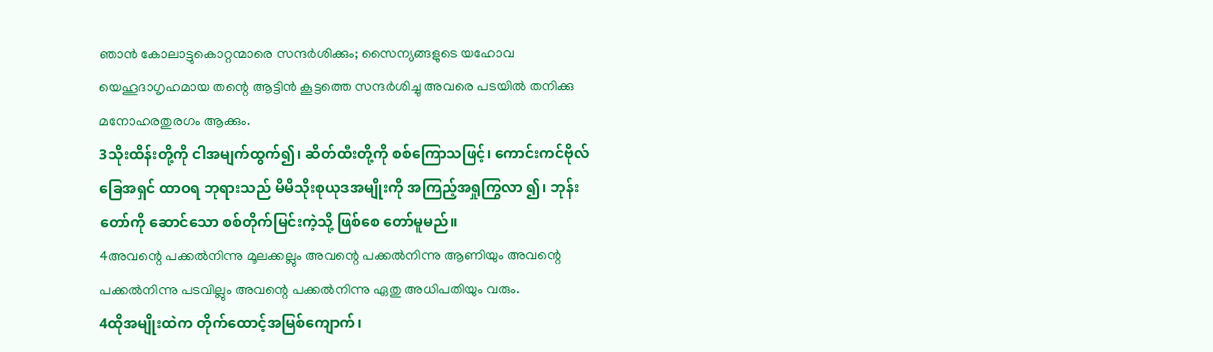ഞാന്‍ കോലാട്ടുകൊറ്റന്മാരെ സന്ദര്‍ശിക്കും; സൈന്യങ്ങളുടെ യഹോവ യെഹൂദാഗൃഹമായ തന്റെ ആട്ടിന്‍ കൂട്ടത്തെ സന്ദര്‍ശിച്ചു അവരെ പടയില്‍ തനിക്കു മനോഹരതുരഗം ആക്കും.
3သိုးထိန်းတို့ကို ငါအမျက်ထွက်၍၊ ဆိတ်ထီးတို့ကို စစ်ကြောသဖြင့်၊ ကောင်းကင်ဗိုလ်ခြေအရှင် ထာဝရ ဘုရားသည် မိမိသိုးစုယုဒအမျိုးကို အကြည့်အရှုကြွလာ ၍၊ ဘုန်းတော်ကို ဆောင်သော စစ်တိုက်မြင်းကဲ့သို့ ဖြစ်စေ တော်မူမည်။
4അവന്റെ പക്കല്‍നിന്നു മൂലക്കല്ലും അവന്റെ പക്കല്‍നിന്നു ആണിയും അവന്റെ പക്കല്‍നിന്നു പടവില്ലും അവന്റെ പക്കല്‍നിന്നു ഏതു അധിപതിയും വരും.
4ထိုအမျိုးထဲက တိုက်ထောင့်အမြစ်ကျောက်၊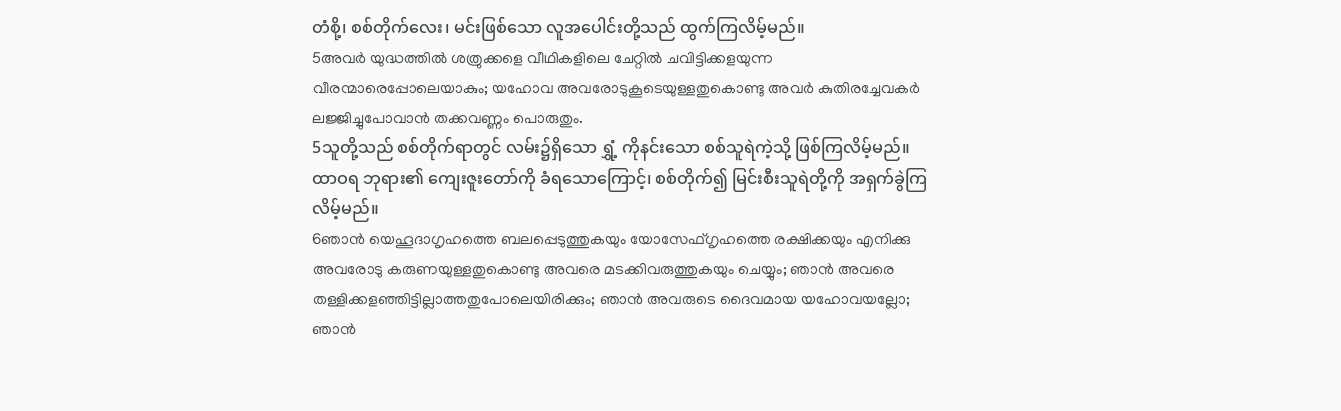တံစို့၊ စစ်တိုက်လေး၊ မင်းဖြစ်သော လူအပေါင်းတို့သည် ထွက်ကြလိမ့်မည်။
5അവര്‍ യുദ്ധത്തില്‍ ശത്രുക്കളെ വീഥികളിലെ ചേറ്റില്‍ ചവിട്ടിക്കളയുന്ന വീരന്മാരെപ്പോലെയാകും; യഹോവ അവരോടുകൂടെയുള്ളതുകൊണ്ടു അവര്‍ കുതിരച്ചേവകര്‍ ലജ്ജിച്ചുപോവാന്‍ തക്കവണ്ണം പൊരുതും.
5သူတို့သည် စစ်တိုက်ရာတွင် လမ်း၌ရှိသော ရွှံ့ ကိုနင်းသော စစ်သူရဲကဲ့သို့ ဖြစ်ကြလိမ့်မည်။ ထာဝရ ဘုရား၏ ကျေးဇူးတော်ကို ခံရသောကြောင့်၊ စစ်တိုက်၍ မြင်းစီးသူရဲတို့ကို အရှက်ခွဲကြလိမ့်မည်။
6ഞാന്‍ യെഹൂദാഗൃഹത്തെ ബലപ്പെടുത്തുകയും യോസേഫ്ഗൃഹത്തെ രക്ഷിക്കയും എനിക്കു അവരോടു കരുണയുള്ളതുകൊണ്ടു അവരെ മടക്കിവരുത്തുകയും ചെയ്യും; ഞാന്‍ അവരെ തള്ളിക്കളഞ്ഞിട്ടില്ലാത്തതുപോലെയിരിക്കും; ഞാന്‍ അവരുടെ ദൈവമായ യഹോവയല്ലോ; ഞാന്‍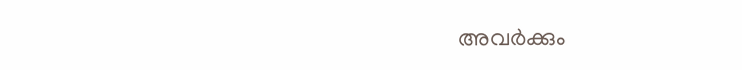അവര്‍ക്കും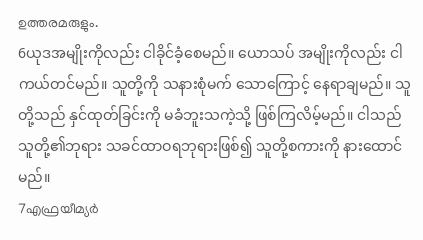ഉത്തരമരുളും.
6ယုဒအမျိုးကိုလည်း ငါခိုင်ခံ့စေမည်။ ယောသပ် အမျိုးကိုလည်း ငါကယ်တင်မည်။ သူတို့ကို သနားစုံမက် သောကြောင့် နေရာချမည်။ သူတို့သည် နှင်ထုတ်ခြင်းကို မခံဘူးသကဲ့သို့ ဖြစ်ကြလိမ့်မည်။ ငါသည် သူတို့၏ဘုရား သခင်ထာဝရဘုရားဖြစ်၍ သူတို့စကားကို နားထောင် မည်။
7എഫ്രയീമ്യര്‍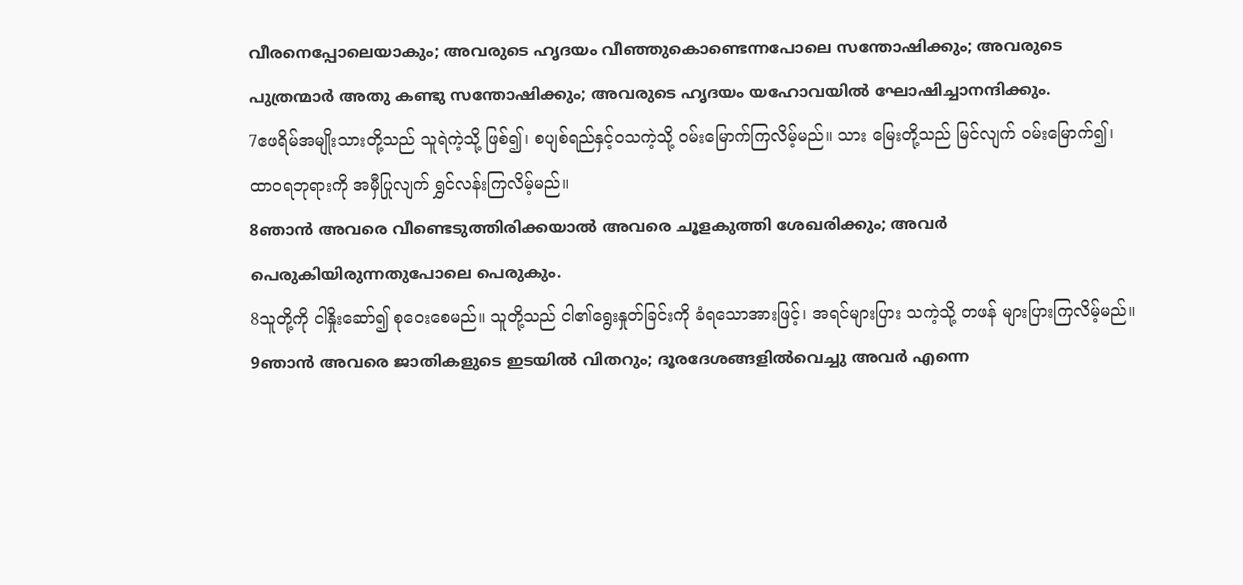വീരനെപ്പോലെയാകും; അവരുടെ ഹൃദയം വീഞ്ഞുകൊണ്ടെന്നപോലെ സന്തോഷിക്കും; അവരുടെ പുത്രന്മാര്‍ അതു കണ്ടു സന്തോഷിക്കും; അവരുടെ ഹൃദയം യഹോവയില്‍ ഘോഷിച്ചാനന്ദിക്കും.
7ဧဖရိမ်အမျိုးသားတို့သည် သူရဲကဲ့သို့ ဖြစ်၍၊ စပျစ်ရည်နှင့်ဝသကဲ့သို့ ဝမ်းမြောက်ကြလိမ့်မည်။ သား မြေးတို့သည် မြင်လျက် ဝမ်းမြောက်၍၊ ထာဝရဘုရားကို အမှီပြုလျက် ရွှင်လန်းကြလိမ့်မည်။
8ഞാന്‍ അവരെ വീണ്ടെടുത്തിരിക്കയാല്‍ അവരെ ചൂളകുത്തി ശേഖരിക്കും; അവര്‍ പെരുകിയിരുന്നതുപോലെ പെരുകും.
8သူတို့ကို ငါနှိုးဆော်၍ စုဝေးစေမည်။ သူတို့သည် ငါ၏ရွေးနှုတ်ခြင်းကို ခံရသောအားဖြင့်၊ အရင်များပြား သကဲ့သို့ တဖန် များပြားကြလိမ့်မည်။
9ഞാന്‍ അവരെ ജാതികളുടെ ഇടയില്‍ വിതറും; ദൂരദേശങ്ങളില്‍വെച്ചു അവര്‍ എന്നെ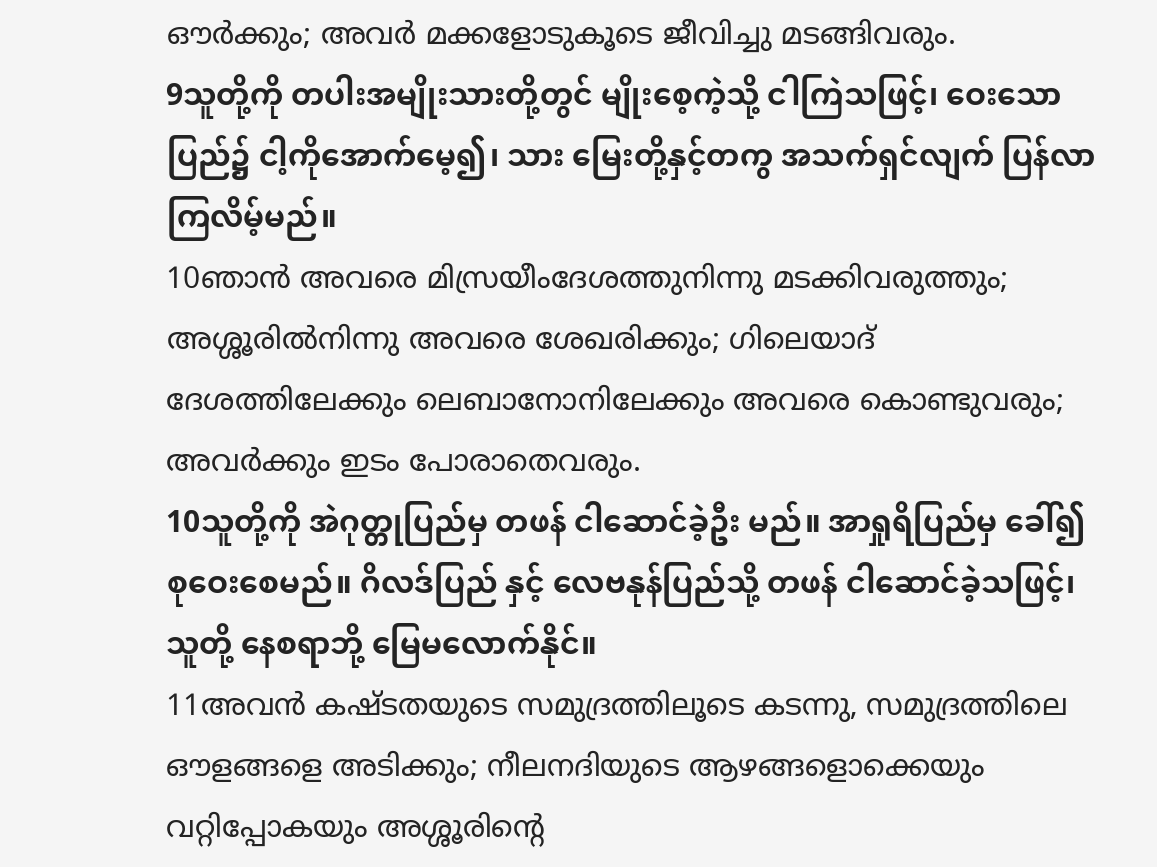ഔര്‍ക്കും; അവര്‍ മക്കളോടുകൂടെ ജീവിച്ചു മടങ്ങിവരും.
9သူတို့ကို တပါးအမျိုးသားတို့တွင် မျိုးစေ့ကဲ့သို့ ငါကြဲသဖြင့်၊ ဝေးသောပြည်၌ ငါ့ကိုအောက်မေ့၍၊ သား မြေးတို့နှင့်တကွ အသက်ရှင်လျက် ပြန်လာကြလိမ့်မည်။
10ഞാന്‍ അവരെ മിസ്രയീംദേശത്തുനിന്നു മടക്കിവരുത്തും; അശ്ശൂരില്‍നിന്നു അവരെ ശേഖരിക്കും; ഗിലെയാദ് ദേശത്തിലേക്കും ലെബാനോനിലേക്കും അവരെ കൊണ്ടുവരും; അവര്‍ക്കും ഇടം പോരാതെവരും.
10သူတို့ကို အဲဂုတ္တုပြည်မှ တဖန် ငါဆောင်ခဲ့ဦး မည်။ အာရှုရိပြည်မှ ခေါ်၍ စုဝေးစေမည်။ ဂိလဒ်ပြည် နှင့် လေဗနုန်ပြည်သို့ တဖန် ငါဆောင်ခဲ့သဖြင့်၊ သူတို့ နေစရာဘို့ မြေမလောက်နိုင်။
11അവന്‍ കഷ്ടതയുടെ സമുദ്രത്തിലൂടെ കടന്നു, സമുദ്രത്തിലെ ഔളങ്ങളെ അടിക്കും; നീലനദിയുടെ ആഴങ്ങളൊക്കെയും വറ്റിപ്പോകയും അശ്ശൂരിന്റെ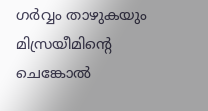ഗര്‍വ്വം താഴുകയും മിസ്രയീമിന്റെ ചെങ്കോല്‍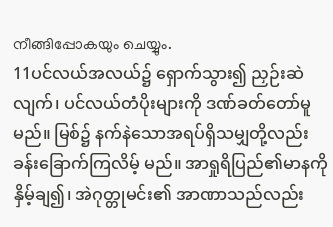നീങ്ങിപ്പോകയും ചെയ്യും.
11ပင်လယ်အလယ်၌ ရှောက်သွား၍ ညှဉ်းဆဲ လျက်၊ ပင်လယ်တံပိုးများကို ဒဏ်ခတ်တော်မူမည်။ မြစ်၌ နက်နဲသောအရပ်ရှိသမျှတို့လည်း ခန်းခြောက်ကြလိမ့် မည်။ အာရှုရိပြည်၏မာနကို နှိမ့်ချ၍၊ အဲဂုတ္တုမင်း၏ အာဏာသည်လည်း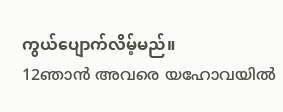ကွယ်ပျောက်လိမ့်မည်။
12ഞാന്‍ അവരെ യഹോവയില്‍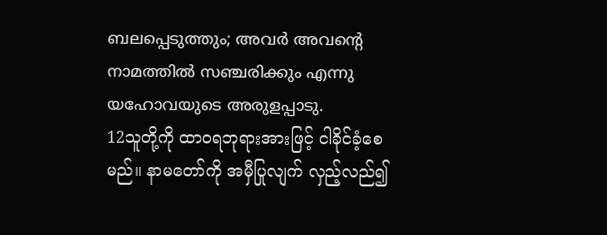ബലപ്പെടുത്തും; അവര്‍ അവന്റെ നാമത്തില്‍ സഞ്ചരിക്കും എന്നു യഹോവയുടെ അരുളപ്പാടു.
12သူတို့ကို ထာဝရဘုရားအားဖြင့် ငါခိုင်ခံ့စေမည်။ နာမတော်ကို အမှီပြုလျက် လှည့်လည်၍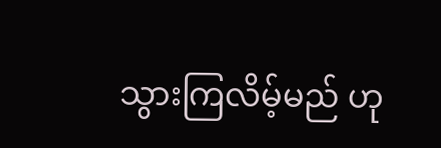သွားကြလိမ့်မည် ဟု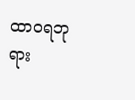ထာဝရဘုရား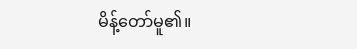မိန့်တော်မူ၏။